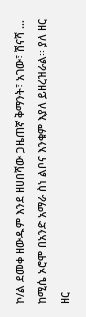ኮ/ል ደመቀ ዘውዱም እንደ ዘሀበሻው ጋዜጠኛ ቅማንት፣ አገው፣ ሽናሻ … ከሚሴ ኦሮሞ በአንድ አማራ ስነ ልቦና እንቁም እያለ ይዘረዝራል፡፡ ያለ ዘር ዘር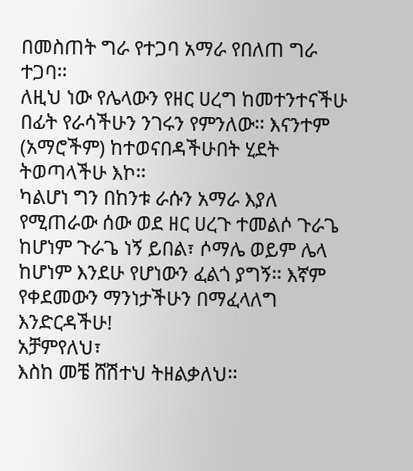በመስጠት ግራ የተጋባ አማራ የበለጠ ግራ ተጋባ፡፡
ለዚህ ነው የሌላውን የዘር ሀረግ ከመተንተናችሁ በፊት የራሳችሁን ንገሩን የምንለው፡፡ እናንተም (አማሮችም) ከተወናበዳችሁበት ሂደት ትወጣላችሁ እኮ፡፡
ካልሆነ ግን በከንቱ ራሱን አማራ እያለ የሚጠራው ሰው ወደ ዘር ሀረጉ ተመልሶ ጉራጌ ከሆነም ጉራጌ ነኝ ይበል፣ ሶማሌ ወይም ሌላ ከሆነም እንደሁ የሆነውን ፈልጎ ያግኝ፡፡ እኛም የቀደመውን ማንነታችሁን በማፈላለግ እንድርዳችሁ!
አቻምየለህ፣
እስከ መቼ ሸሽተህ ትዘልቃለህ፡፡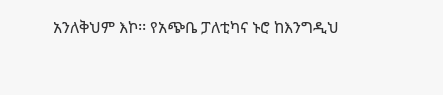አንለቅህም እኮ፡፡ የአጭቤ ፓለቲካና ኑሮ ከእንግዲህ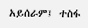አይሰራም፤ ተስፋ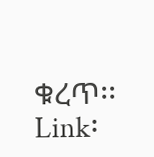ቁረጥ፡፡
Link፡